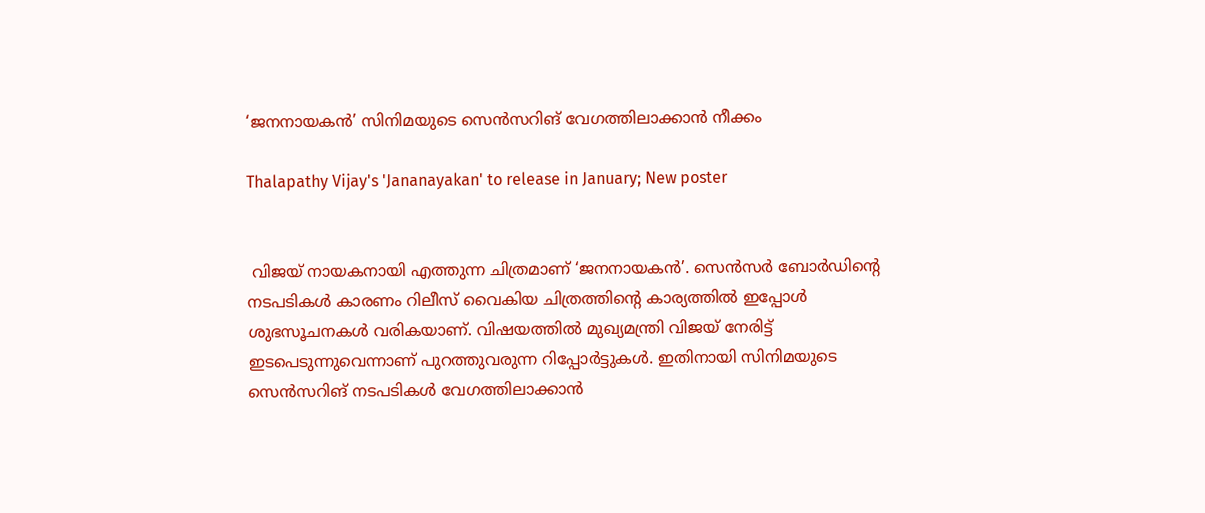‘ജനനായകന്‍’ സിനിമയുടെ സെന്‍സറിങ് വേഗത്തിലാക്കാന്‍ നീക്കം

Thalapathy Vijay's 'Jananayakan' to release in January; New poster


 വിജയ് നായകനായി എത്തുന്ന ചിത്രമാണ് ‘ജനനായകന്‍’. സെന്‍സര്‍ ബോര്‍ഡിന്റെ നടപടികള്‍ കാരണം റിലീസ് വൈകിയ ചിത്രത്തിന്റെ കാര്യത്തില്‍ ഇപ്പോള്‍ ശുഭസൂചനകള്‍ വരികയാണ്. വിഷയത്തില്‍ മുഖ്യമന്ത്രി വിജയ് നേരിട്ട് ഇടപെടുന്നുവെന്നാണ് പുറത്തുവരുന്ന റിപ്പോര്‍ട്ടുകള്‍. ഇതിനായി സിനിമയുടെ സെന്‍സറിങ് നടപടികള്‍ വേഗത്തിലാക്കാന്‍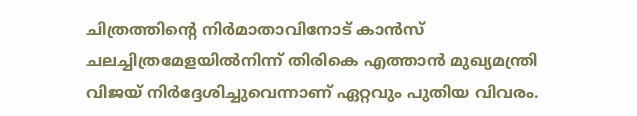ചിത്രത്തിന്റെ നിര്‍മാതാവിനോട് കാന്‍സ് ചലച്ചിത്രമേളയില്‍നിന്ന് തിരികെ എത്താന്‍ മുഖ്യമന്ത്രി വിജയ് നിര്‍ദ്ദേശിച്ചുവെന്നാണ് ഏറ്റവും പുതിയ വിവരം.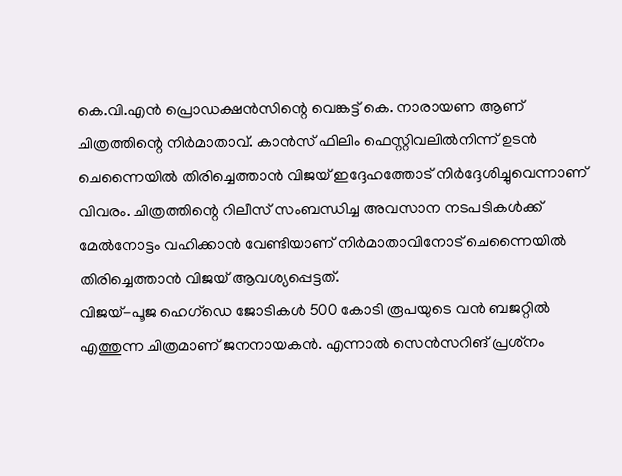കെ.വി.എന്‍ പ്രൊഡക്ഷന്‍സിന്റെ വെങ്കട്ട് കെ. നാരായണ ആണ് ചിത്രത്തിന്റെ നിര്‍മാതാവ്. കാന്‍സ് ഫിലിം ഫെസ്റ്റിവലില്‍നിന്ന് ഉടന്‍ ചെന്നൈയില്‍ തിരിച്ചെത്താന്‍ വിജയ് ഇദ്ദേഹത്തോട് നിര്‍ദ്ദേശിച്ചുവെന്നാണ് വിവരം. ചിത്രത്തിന്റെ റിലീസ് സംബന്ധിച്ച അവസാന നടപടികള്‍ക്ക് മേല്‍നോട്ടം വഹിക്കാന്‍ വേണ്ടിയാണ് നിര്‍മാതാവിനോട് ചെന്നൈയില്‍ തിരിച്ചെത്താന്‍ വിജയ് ആവശ്യപ്പെട്ടത്.
വിജയ്-പൂജ ഹെഗ്‌ഡെ ജോടികള്‍ 500 കോടി രൂപയുടെ വന്‍ ബജറ്റില്‍ എത്തുന്ന ചിത്രമാണ് ജനനായകന്‍. എന്നാല്‍ സെന്‍സറിങ് പ്രശ്‌നം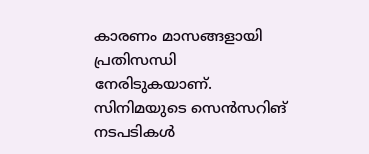കാരണം മാസങ്ങളായി പ്രതിസന്ധി നേരിടുകയാണ്. സിനിമയുടെ സെന്‍സറിങ് നടപടികള്‍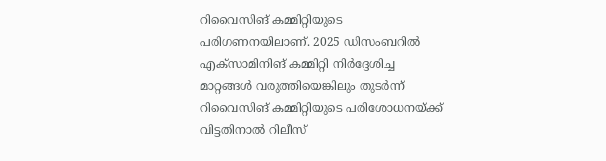റിവൈസിങ് കമ്മിറ്റിയുടെ പരിഗണനയിലാണ്. 2025 ഡിസംബറില്‍ എക്‌സാമിനിങ് കമ്മിറ്റി നിര്‍ദ്ദേശിച്ച മാറ്റങ്ങള്‍ വരുത്തിയെങ്കിലും തുടര്‍ന്ന് റിവൈസിങ് കമ്മിറ്റിയുടെ പരിശോധനയ്ക്ക് വിട്ടതിനാല്‍ റിലീസ്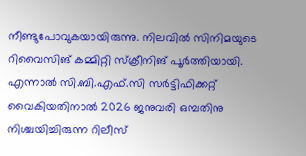നീണ്ടുപോവുകയായിരുന്നു. നിലവില്‍ സിനിമയുടെ റിവൈസിങ് കമ്മിറ്റി സ്‌ക്രീനിങ് പൂര്‍ത്തിയായി. എന്നാല്‍ സി.ബി.എഫ്.സി സര്‍ട്ടിഫിക്കറ്റ് വൈകിയതിനാല്‍ 2026 ജനുവരി ഒമ്പതിനു നിശ്ചയിച്ചിരുന്ന റിലീസ്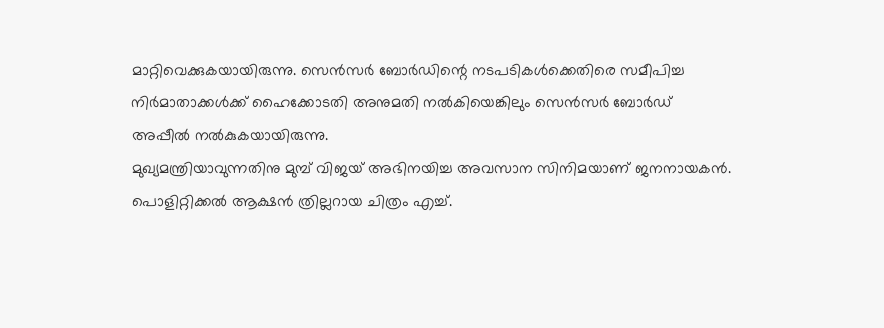മാറ്റിവെക്കുകയായിരുന്നു. സെന്‍സര്‍ ബോര്‍ഡിന്റെ നടപടികള്‍ക്കെതിരെ സമീപിച്ച നിര്‍മാതാക്കള്‍ക്ക് ഹൈക്കോടതി അനുമതി നല്‍കിയെങ്കിലും സെന്‍സര്‍ ബോര്‍ഡ് അപ്പീല്‍ നല്‍കുകയായിരുന്നു.
മുഖ്യമന്ത്രിയാവുന്നതിനു മുമ്പ് വിജയ് അഭിനയിച്ച അവസാന സിനിമയാണ് ജനനായകന്‍. പൊളിറ്റിക്കല്‍ ആക്ഷന്‍ ത്രില്ലറായ ചിത്രം എച്ച്.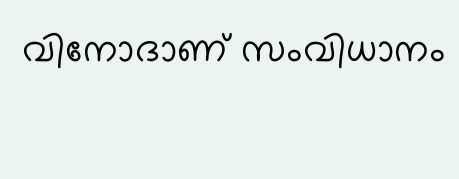വിനോദാണ് സംവിധാനം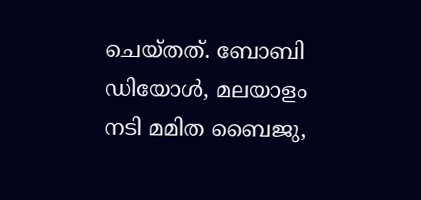ചെയ്തത്. ബോബി ഡിയോള്‍, മലയാളം നടി മമിത ബൈജു,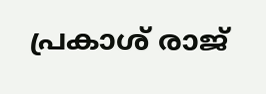പ്രകാശ് രാജ്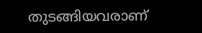തുടങ്ങിയവരാണ്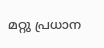മറ്റു പ്രധാന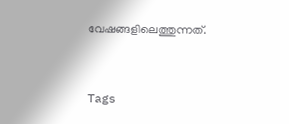വേഷങ്ങളിലെത്തുന്നത്.


Tags